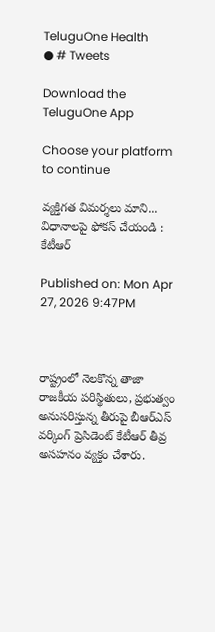TeluguOne Health
● # Tweets

Download the TeluguOne App

Choose your platform to continue

వ్యక్తిగత విమర్శలు మాని... విధానాలపై ఫోకస్ చేయండి : కేటీఆర్

Published on: Mon Apr 27, 2026 9:47PM



రాష్ట్రంలో నెలకొన్న తాజా రాజకీయ పరిస్థితులు, ప్రభుత్వం అనుసరిస్తున్న తీరుపై బీఆర్ఎస్ వర్కింగ్ ప్రెసిడెంట్ కేటీఆర్ తీవ్ర అసహనం వ్యక్తం చేశారు.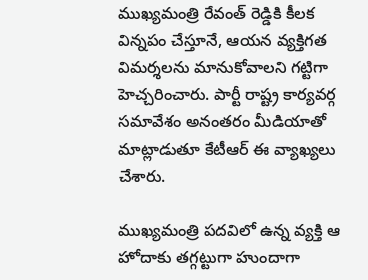ముఖ్యమంత్రి రేవంత్ రెడ్డికి కీలక విన్నపం చేస్తూనే, ఆయన వ్యక్తిగత విమర్శలను మానుకోవాలని గట్టిగా హెచ్చరించారు. పార్టీ రాష్ట్ర కార్యవర్గ సమావేశం అనంతరం మీడియాతో మాట్లాడుతూ కేటీఆర్ ఈ వ్యాఖ్యలు చేశారు.

ముఖ్యమంత్రి పదవిలో ఉన్న వ్యక్తి ఆ హోదాకు తగ్గట్టుగా హుందాగా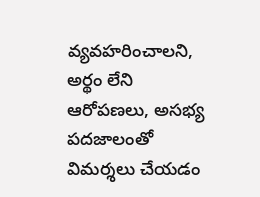వ్యవహరించాలని, అర్థం లేని ఆరోపణలు, అసభ్య పదజాలంతో విమర్శలు చేయడం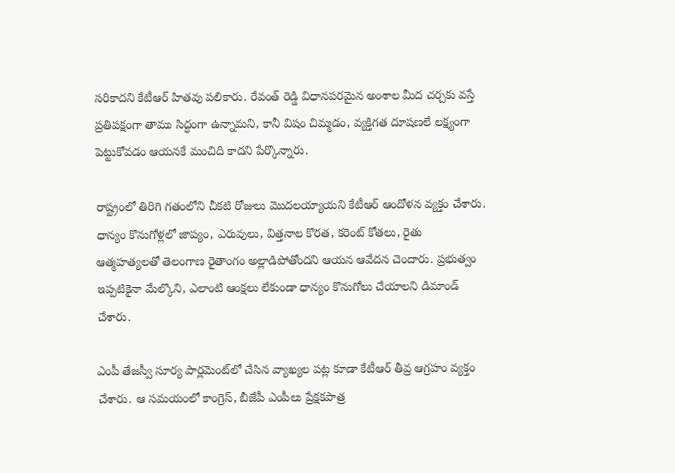సరికాదని కేటీఆర్ హితవు పలికారు. రేవంత్ రెడ్డి విధానపరమైన అంశాల మీద చర్చకు వస్తే ప్రతిపక్షంగా తాము సిద్ధంగా ఉన్నామని, కానీ విషం చిమ్మడం, వ్యక్తిగత దూషణలే లక్ష్యంగా పెట్టుకోవడం ఆయనకే మంచిది కాదని పేర్కొన్నారు.

రాష్ట్రంలో తిరిగి గతంలోని చీకటి రోజులు మొదలయ్యాయని కేటీఆర్ ఆందోళన వ్యక్తం చేశారు. ధాన్యం కొనుగోళ్లలో జాప్యం, ఎరువులు, విత్తనాల కొరత, కరెంట్ కోతలు, రైతు ఆత్మహత్యలతో తెలంగాణ రైతాంగం అల్లాడిపోతోందని ఆయన ఆవేదన చెందారు. ప్రభుత్వం ఇప్పటికైనా మేల్కొని, ఎలాంటి ఆంక్షలు లేకుండా ధాన్యం కొనుగోలు చేయాలని డిమాండ్ చేశారు.

ఎంపీ తేజస్వీ సూర్య పార్లమెంట్‌లో చేసిన వ్యాఖ్యల పట్ల కూడా కేటీఆర్ తీవ్ర ఆగ్రహం వ్యక్తం చేశారు. ఆ సమయంలో కాంగ్రెస్, బీజేపీ ఎంపీలు ప్రేక్షకపాత్ర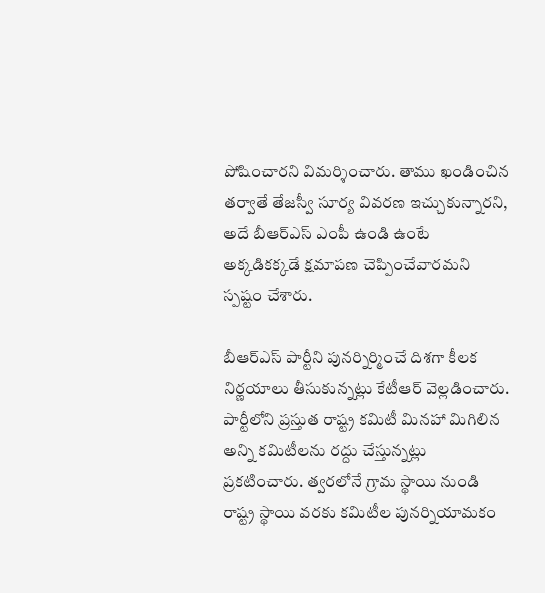పోషించారని విమర్శించారు. తాము ఖండించిన తర్వాతే తేజస్వీ సూర్య వివరణ ఇచ్చుకున్నారని, అదే బీఆర్ఎస్ ఎంపీ ఉండి ఉంటే అక్కడికక్కడే క్షమాపణ చెప్పించేవారమని స్పష్టం చేశారు.

బీఆర్ఎస్ పార్టీని పునర్నిర్మించే దిశగా కీలక నిర్ణయాలు తీసుకున్నట్లు కేటీఆర్ వెల్లడించారు. పార్టీలోని ప్రస్తుత రాష్ట్ర కమిటీ మినహా మిగిలిన అన్ని కమిటీలను రద్దు చేస్తున్నట్లు ప్రకటించారు. త్వరలోనే గ్రామ స్థాయి నుండి రాష్ట్ర స్థాయి వరకు కమిటీల పునర్నియామకం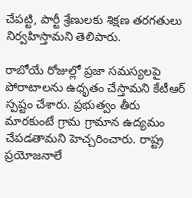చేపట్టి, పార్టీ శ్రేణులకు శిక్షణ తరగతులు నిర్వహిస్తామని తెలిపారు.

రాబోయే రోజుల్లో ప్రజా సమస్యలపై పోరాటాలను ఉధృతం చేస్తామని కేటీఆర్ స్పష్టం చేశారు. ప్రభుత్వం తీరు మారకుంటే గ్రామ గ్రామాన ఉద్యమం చేపడతామని హెచ్చరించారు. రాష్ట్ర ప్రయోజనాలే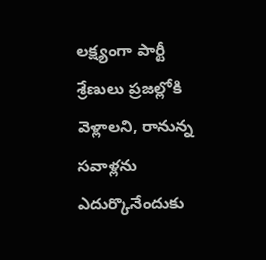లక్ష్యంగా పార్టీ శ్రేణులు ప్రజల్లోకి వెళ్లాలని, రానున్న సవాళ్లను ఎదుర్కొనేందుకు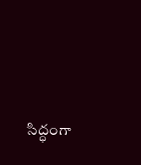సిద్ధంగా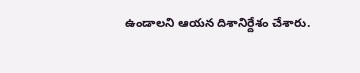ఉండాలని ఆయన దిశానిర్దేశం చేశారు.